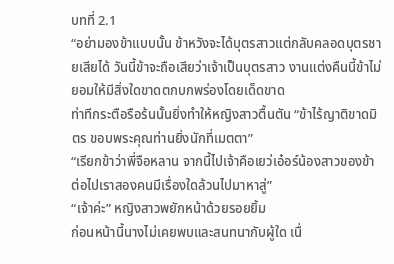บทที่ 2.1
“อย่ามองข้าแบบนั้น ข้าหวังจะได้บุตรสาวแต่กลับคลอดบุตรชายเสียได้ วันนี้ข้าจะถือเสียว่าเจ้าเป็นบุตรสาว งานแต่งคืนนี้ข้าไม่ยอมให้มีสิ่งใดขาดตกบกพร่องโดยเด็ดขาด
ท่าทีกระตือรือร้นนั้นยิ่งทำให้หญิงสาวตื้นตัน “ข้าไร้ญาติขาดมิตร ขอบพระคุณท่านยิ่งนักที่เมตตา”
“เรียกข้าว่าพี่จือหลาน จากนี้ไปเจ้าคือเยว่เอ๋อร์น้องสาวของข้า ต่อไปเราสองคนมีเรื่องใดล้วนไปมาหาสู่”
“เจ้าค่ะ” หญิงสาวพยักหน้าด้วยรอยยิ้ม
ก่อนหน้านี้นางไม่เคยพบและสนทนากับผู้ใด เนื่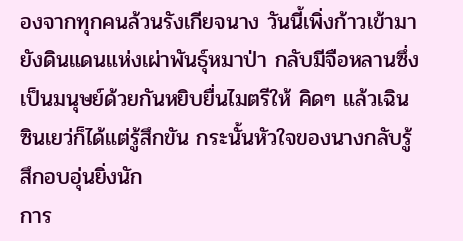องจากทุกคนล้วนรังเกียจนาง วันนี้เพิ่งก้าวเข้ามายังดินแดนแห่งเผ่าพันธุ์หมาป่า กลับมีจือหลานซึ่งเป็นมนุษย์ด้วยกันหยิบยื่นไมตรีให้ คิดๆ แล้วเฉินซินเยว่ก็ได้แต่รู้สึกขัน กระนั้นหัวใจของนางกลับรู้สึกอบอุ่นยิ่งนัก
การ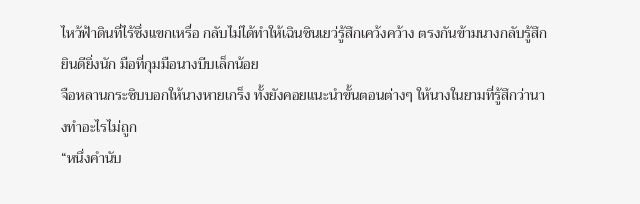ไหว้ฟ้าดินที่ไร้ซึ่งแขกเหรื่อ กลับไม่ได้ทำให้เฉินซินเยว่รู้สึกเคว้งคว้าง ตรงกันข้ามนางกลับรู้สึกยินดียิ่งนัก มือที่กุมมือนางบีบเล็กน้อย
จือหลานกระซิบบอกให้นางหายเกร็ง ทั้งยังคอยแนะนำขั้นตอนต่างๆ ให้นางในยามที่รู้สึกว่านางทำอะไรไม่ถูก
“หนึ่งคำนับ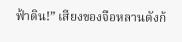ฟ้าดิน!” เสียงของจือหลานดังก้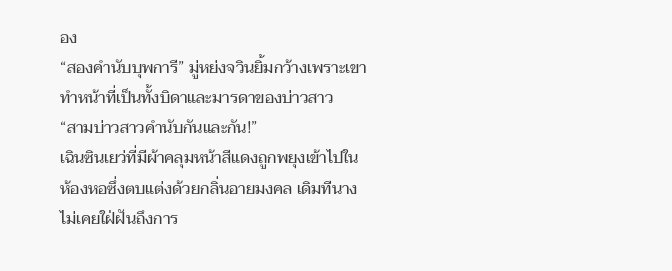อง
“สองคำนับบุพการี” มู่หย่งจวินยิ้มกว้างเพราะเขาทำหน้าที่เป็นทั้งบิดาและมารดาของบ่าวสาว
“สามบ่าวสาวคำนับกันและกัน!”
เฉินซินเยว่ที่มีผ้าคลุมหน้าสีแดงถูกพยุงเข้าไปในห้องหอซึ่งตบแต่งด้วยกลิ่นอายมงคล เดิมทีนางไม่เคยใฝ่ฝันถึงการ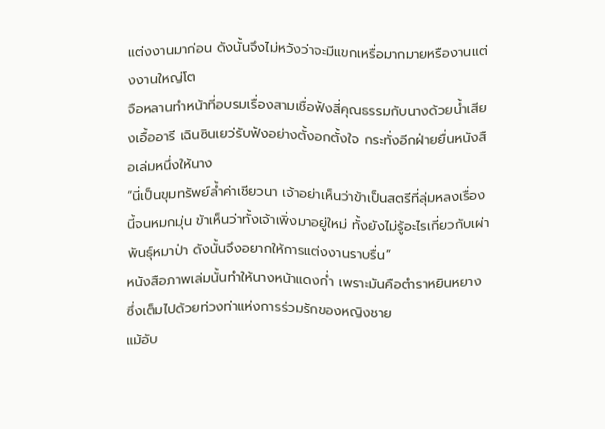แต่งงานมาก่อน ดังนั้นจึงไม่หวังว่าจะมีแขกเหรื่อมากมายหรืองานแต่งงานใหญ่โต
จือหลานทำหน้าที่อบรมเรื่องสามเชื่อฟังสี่คุณธรรมกับนางด้วยน้ำเสียงเอื้ออารี เฉินซินเยว่รับฟังอย่างตั้งอกตั้งใจ กระทั่งอีกฝ่ายยื่นหนังสือเล่มหนึ่งให้นาง
“นี่เป็นขุมทรัพย์ล้ำค่าเชียวนา เจ้าอย่าเห็นว่าข้าเป็นสตรีที่ลุ่มหลงเรื่องนี้จนหมกมุ่น ข้าเห็นว่าทั้งเจ้าเพิ่งมาอยู่ใหม่ ทั้งยังไม่รู้อะไรเกี่ยวกับเผ่าพันธุ์หมาป่า ดังนั้นจึงอยากให้การแต่งงานราบรื่น”
หนังสือภาพเล่มนั้นทำให้นางหน้าแดงก่ำ เพราะมันคือตำราหยินหยาง ซึ่งเต็มไปด้วยท่วงท่าแห่งการร่วมรักของหญิงชาย
แม้อับ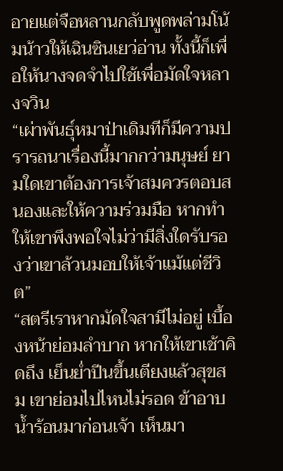อายแต่จือหลานกลับพูดพล่ามโน้มน้าวให้เฉินซินเยว่อ่าน ทั้งนี้ก็เพื่อให้นางจดจำไปใช้เพื่อมัดใจหลางจวิน
“เผ่าพันธุ์หมาป่าเดิมทีก็มีความปรารถนาเรื่องนี้มากกว่ามนุษย์ ยามใดเขาต้องการเจ้าสมควรตอบสนองและให้ความร่วมมือ หากทำให้เขาพึงพอใจไม่ว่ามีสิ่งใดรับรองว่าเขาล้วนมอบให้เจ้าแม้แต่ชีวิต”
“สตรีเราหากมัดใจสามีไม่อยู่ เบื้องหน้าย่อมลำบาก หากให้เขาเช้าคิดถึง เย็นย่ำปีนขึ้นเตียงแล้วสุขสม เขาย่อมไปไหนไม่รอด ข้าอาบน้ำร้อนมาก่อนเจ้า เห็นมา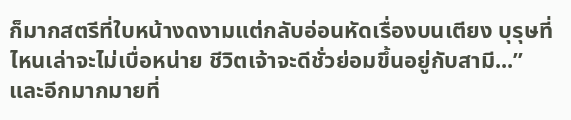ก็มากสตรีที่ใบหน้างดงามแต่กลับอ่อนหัดเรื่องบนเตียง บุรุษที่ไหนเล่าจะไม่เบื่อหน่าย ชีวิตเจ้าจะดีชั่วย่อมขึ้นอยู่กับสามี...”
และอีกมากมายที่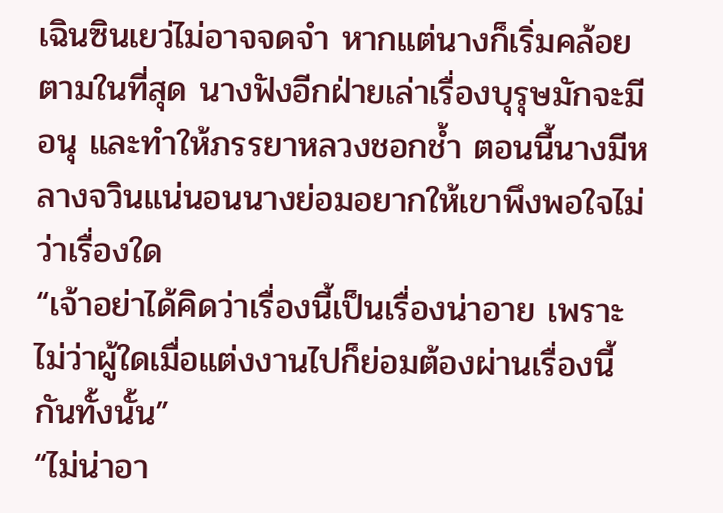เฉินซินเยว่ไม่อาจจดจำ หากแต่นางก็เริ่มคล้อยตามในที่สุด นางฟังอีกฝ่ายเล่าเรื่องบุรุษมักจะมีอนุ และทำให้ภรรยาหลวงชอกช้ำ ตอนนี้นางมีหลางจวินแน่นอนนางย่อมอยากให้เขาพึงพอใจไม่ว่าเรื่องใด
“เจ้าอย่าได้คิดว่าเรื่องนี้เป็นเรื่องน่าอาย เพราะไม่ว่าผู้ใดเมื่อแต่งงานไปก็ย่อมต้องผ่านเรื่องนี้กันทั้งนั้น”
“ไม่น่าอา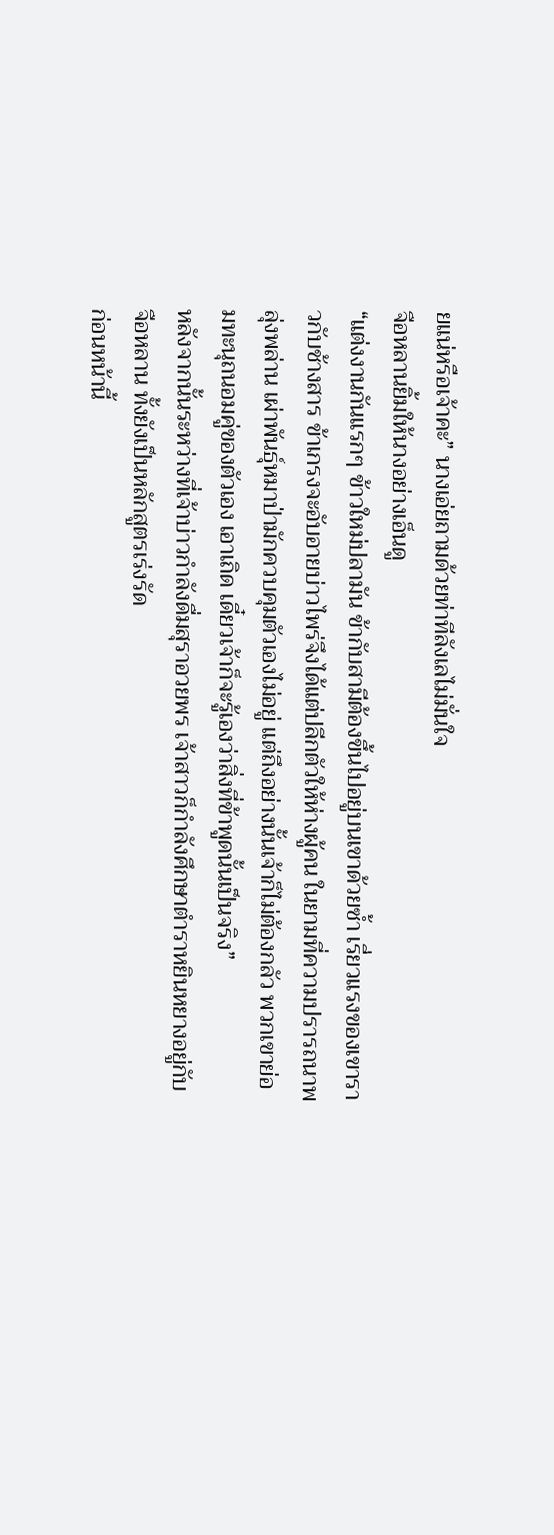ยแน่หรือเจ้าคะ” นางเอ่ยถามด้วยท่าทีลังเลไม่มั่นใจ
จือหลานยิ้มให้นางอย่างเอ็นดู
“แต่งงานกันแรกๆ ข้าวใหม่ปลามัน ข้ากับสามีต้องขึ้นไปอยู่บนเขาด้วยซ้ำ เรี่ยวแรงของเขาราวกับช้างสาร ข้าเกรงจะอับอายบ่าวไพร่จึงได้แต่ปลีกตัวให้ห่างผู้คน ในยามที่ความปรารถนาพลุ่งพล่าน เผ่าพันธุ์หมาป่ามักควบคุมตัวเองไม่อยู่ แต่ถึงอย่างนั้นเจ้าก็ไม่ต้องกลัว พวกเขาย่อมทะนุถนอมคู่ของตัวเอง เอาเถิด เดี๋ยวเจ้าก็จะรู้เองว่าสิ่งที่ข้าพูดนั้นเป็นจริง”
หลังจากนั้นระหว่างที่เจ้าบ่าวกำลังดื่มสุราอวยพร เจ้าสาวก็กำลังศึกษาตำราหยินหยางอยู่กับจือหลาน ทั้งยังเป็นหลักสูตรเร่งรัด
ก่อนหน้านี้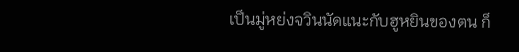เป็นมู่หย่งจวินนัดแนะกับฮูหยินของตน ก็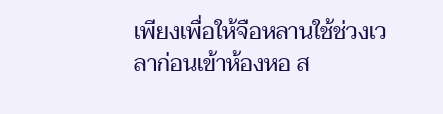เพียงเพื่อให้จือหลานใช้ช่วงเวลาก่อนเข้าห้องหอ ส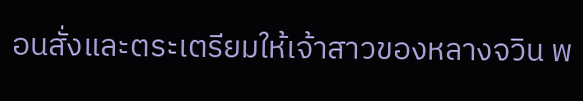อนสั่งและตระเตรียมให้เจ้าสาวของหลางจวิน พ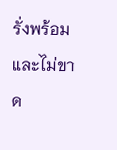รั่งพร้อมและไม่ขาด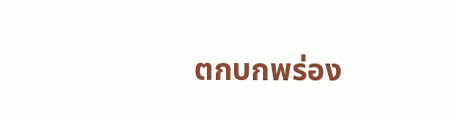ตกบกพร่อง